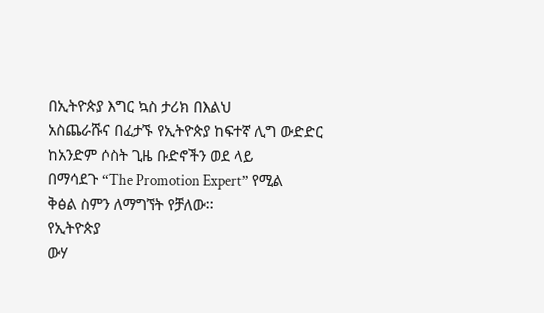በኢትዮጵያ እግር ኳስ ታሪክ በእልህ
አስጨራሹና በፈታኙ የኢትዮጵያ ከፍተኛ ሊግ ውድድር
ከአንድም ሶስት ጊዜ ቡድኖችን ወደ ላይ
በማሳደጉ “The Promotion Expert” የሚል
ቅፅል ስምን ለማግኘት የቻለው፡፡
የኢትዮጵያ
ውሃ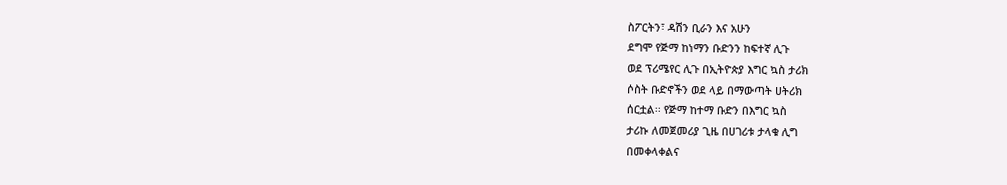ስፖርትን፣ ዳሽን ቢራን እና አሁን
ደግሞ የጅማ ከነማን ቡድንን ከፍተኛ ሊጉ
ወደ ፕሪሜየር ሊጉ በኢትዮጵያ እግር ኳስ ታሪክ
ሶስት ቡድኖችን ወደ ላይ በማውጣት ሀትሪክ
ሰርቷል፡፡ የጅማ ከተማ ቡድን በእግር ኳስ
ታሪኩ ለመጀመሪያ ጊዜ በሀገሪቱ ታላቁ ሊግ
በመቀላቀልና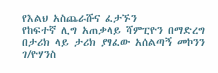የእልህ አስጨራሹና ፈታኙን
የከፍተኛ ሊግ አጠቃላይ ሻምፒዮን በማድረግ
በታሪክ ላይ ታሪክ ያፃፈው አሰልጣኝ መኮንን ገ/ዮሃንስ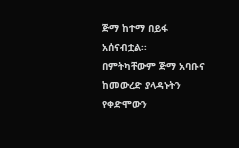ጅማ ከተማ በይፋ አሰናብቷል፡፡
በምትካቸውም ጅማ አባቡና ከመውረድ ያላዳኑትን የቀድሞውን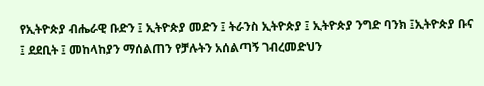የኢትዮጵያ ብሔራዊ ቡድን ፤ ኢትዮጵያ መድን ፤ ትራንስ ኢትዮጵያ ፤ ኢትዮጵያ ንግድ ባንክ ፤ኢትዮጵያ ቡና ፤ ደደቢት ፤ መከላከያን ማሰልጠን የቻሉትን አሰልጣኝ ገብረመድህን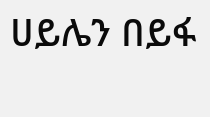ሀይሌን በይፋ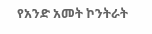የአንድ አመት ኮንትራት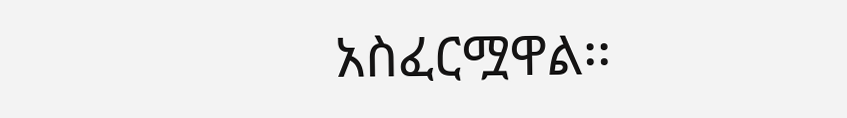አስፈርሟዋል፡፡